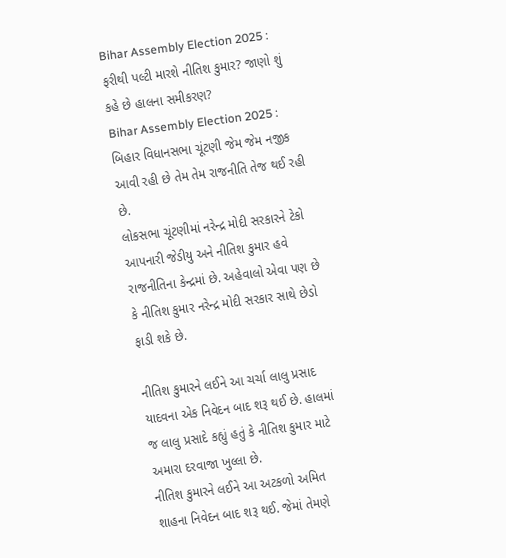Bihar Assembly Election 2025 : ફરીથી પલ્ટી મારશે નીતિશ કુમાર? જાણો શું કહે છે હાલના સમીકરણ?
Bihar Assembly Election 2025 : બિહાર વિધાનસભા ચૂંટણી જેમ જેમ નજીક આવી રહી છે તેમ તેમ રાજનીતિ તેજ થઈ રહી છે.
લોકસભા ચૂંટણીમાં નરેન્દ્ર મોદી સરકારને ટેકો આપનારી જેડીયુ અને નીતિશ કુમાર હવે રાજનીતિના કેન્દ્રમાં છે. અહેવાલો એવા પણ છે કે નીતિશ કુમાર નરેન્દ્ર મોદી સરકાર સાથે છેડો ફાડી શકે છે.

નીતિશ કુમારને લઈને આ ચર્ચા લાલુ પ્રસાદ યાદવના એક નિવેદન બાદ શરૂ થઈ છે. હાલમાં જ લાલુ પ્રસાદે કહ્યું હતું કે નીતિશ કુમાર માટે અમારા દરવાજા ખુલ્લા છે.
નીતિશ કુમારને લઈને આ અટકળો અમિત શાહના નિવેદન બાદ શરૂ થઈ. જેમાં તેમણે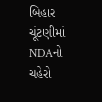બિહાર ચૂંટણીમાં NDAનો ચહેરો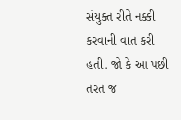સંયુક્ત રીતે નક્કી કરવાની વાત કરી હતી. જો કે આ પછી તરત જ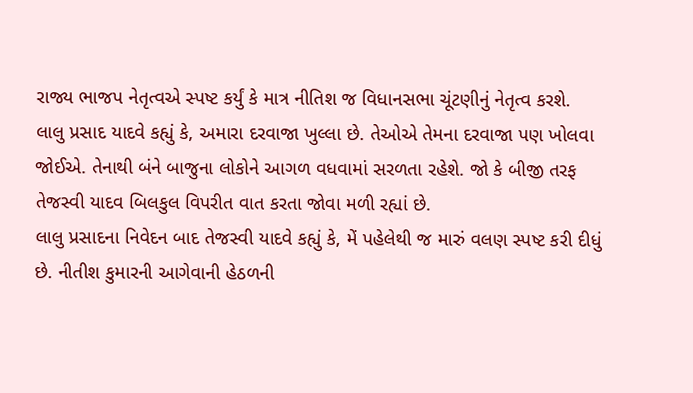રાજ્ય ભાજપ નેતૃત્વએ સ્પષ્ટ કર્યું કે માત્ર નીતિશ જ વિધાનસભા ચૂંટણીનું નેતૃત્વ કરશે.
લાલુ પ્રસાદ યાદવે કહ્યું કે, અમારા દરવાજા ખુલ્લા છે. તેઓએ તેમના દરવાજા પણ ખોલવા જોઈએ. તેનાથી બંને બાજુના લોકોને આગળ વધવામાં સરળતા રહેશે. જો કે બીજી તરફ તેજસ્વી યાદવ બિલકુલ વિપરીત વાત કરતા જોવા મળી રહ્યાં છે.
લાલુ પ્રસાદના નિવેદન બાદ તેજસ્વી યાદવે કહ્યું કે, મેં પહેલેથી જ મારું વલણ સ્પષ્ટ કરી દીધું છે. નીતીશ કુમારની આગેવાની હેઠળની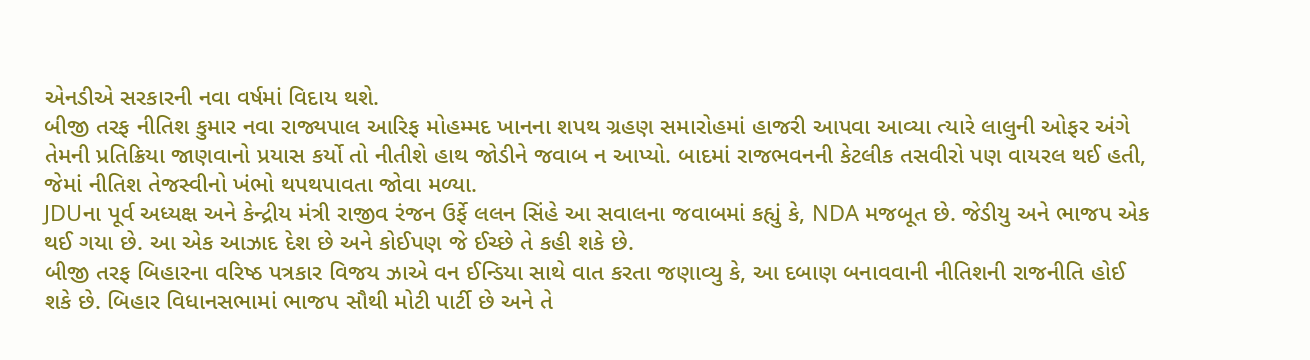એનડીએ સરકારની નવા વર્ષમાં વિદાય થશે.
બીજી તરફ નીતિશ કુમાર નવા રાજ્યપાલ આરિફ મોહમ્મદ ખાનના શપથ ગ્રહણ સમારોહમાં હાજરી આપવા આવ્યા ત્યારે લાલુની ઓફર અંગે તેમની પ્રતિક્રિયા જાણવાનો પ્રયાસ કર્યો તો નીતીશે હાથ જોડીને જવાબ ન આપ્યો. બાદમાં રાજભવનની કેટલીક તસવીરો પણ વાયરલ થઈ હતી, જેમાં નીતિશ તેજસ્વીનો ખંભો થપથપાવતા જોવા મળ્યા.
JDUના પૂર્વ અધ્યક્ષ અને કેન્દ્રીય મંત્રી રાજીવ રંજન ઉર્ફે લલન સિંહે આ સવાલના જવાબમાં કહ્યું કે, NDA મજબૂત છે. જેડીયુ અને ભાજપ એક થઈ ગયા છે. આ એક આઝાદ દેશ છે અને કોઈપણ જે ઈચ્છે તે કહી શકે છે.
બીજી તરફ બિહારના વરિષ્ઠ પત્રકાર વિજય ઝાએ વન ઈન્ડિયા સાથે વાત કરતા જણાવ્યુ કે, આ દબાણ બનાવવાની નીતિશની રાજનીતિ હોઈ શકે છે. બિહાર વિધાનસભામાં ભાજપ સૌથી મોટી પાર્ટી છે અને તે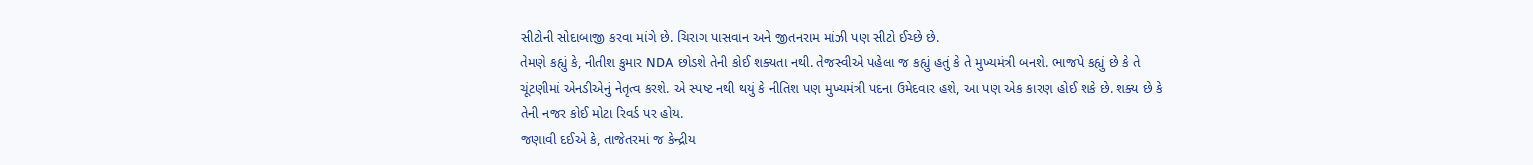સીટોની સોદાબાજી કરવા માંગે છે. ચિરાગ પાસવાન અને જીતનરામ માંઝી પણ સીટો ઈચ્છે છે.
તેમણે કહ્યું કે, નીતીશ કુમાર NDA છોડશે તેની કોઈ શક્યતા નથી. તેજસ્વીએ પહેલા જ કહ્યું હતું કે તે મુખ્યમંત્રી બનશે. ભાજપે કહ્યું છે કે તે ચૂંટણીમાં એનડીએનું નેતૃત્વ કરશે. એ સ્પષ્ટ નથી થયું કે નીતિશ પણ મુખ્યમંત્રી પદના ઉમેદવાર હશે, આ પણ એક કારણ હોઈ શકે છે. શક્ય છે કે તેની નજર કોઈ મોટા રિવર્ડ પર હોય.
જણાવી દઈએ કે, તાજેતરમાં જ કેન્દ્રીય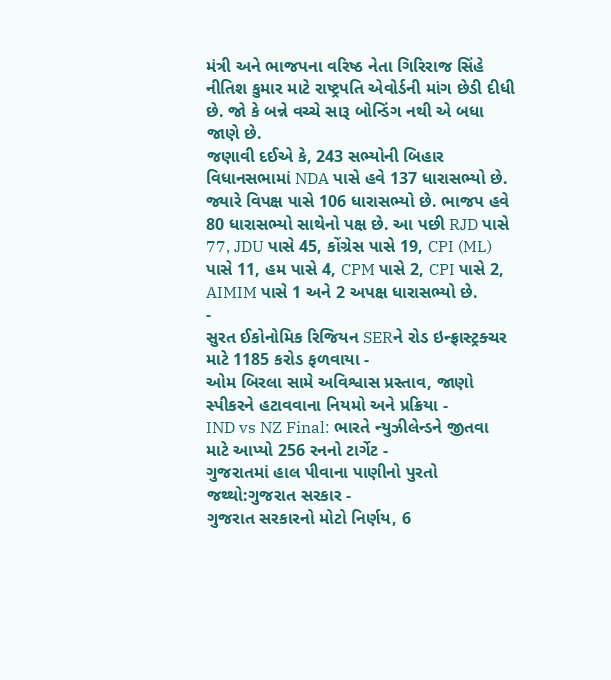મંત્રી અને ભાજપના વરિષ્ઠ નેતા ગિરિરાજ સિંહે નીતિશ કુમાર માટે રાષ્ટ્રપતિ એવોર્ડની માંગ છેડી દીધી છે. જો કે બન્ને વચ્ચે સારૂ બોન્ડિંગ નથી એ બધા જાણે છે.
જણાવી દઈએ કે, 243 સભ્યોની બિહાર વિધાનસભામાં NDA પાસે હવે 137 ધારાસભ્યો છે. જ્યારે વિપક્ષ પાસે 106 ધારાસભ્યો છે. ભાજપ હવે 80 ધારાસભ્યો સાથેનો પક્ષ છે. આ પછી RJD પાસે 77, JDU પાસે 45, કોંગ્રેસ પાસે 19, CPI (ML) પાસે 11, હમ પાસે 4, CPM પાસે 2, CPI પાસે 2, AIMIM પાસે 1 અને 2 અપક્ષ ધારાસભ્યો છે.
-
સુરત ઈકોનોમિક રિજિયન SERને રોડ ઇન્ફ્રાસ્ટ્રક્ચર માટે 1185 કરોડ ફળવાયા -
ઓમ બિરલા સામે અવિશ્વાસ પ્રસ્તાવ, જાણો સ્પીકરને હટાવવાના નિયમો અને પ્રક્રિયા -
IND vs NZ Final: ભારતે ન્યુઝીલેન્ડને જીતવા માટે આપ્યો 256 રનનો ટાર્ગેટ -
ગુજરાતમાં હાલ પીવાના પાણીનો પુરતો જથ્થો:ગુજરાત સરકાર -
ગુજરાત સરકારનો મોટો નિર્ણય, 6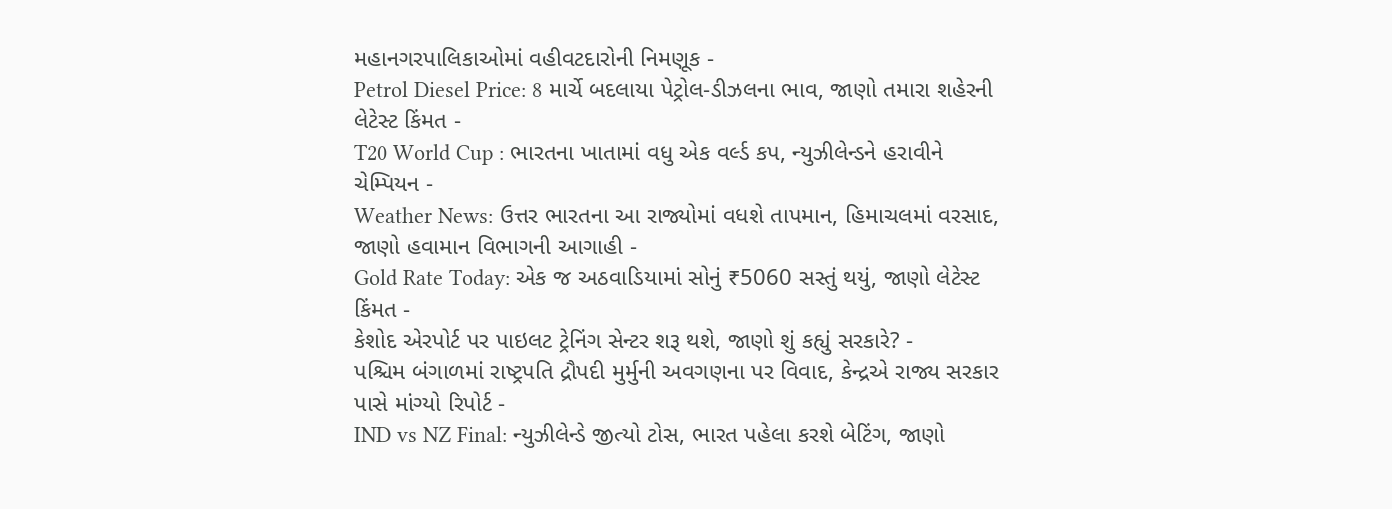મહાનગરપાલિકાઓમાં વહીવટદારોની નિમણૂક -
Petrol Diesel Price: 8 માર્ચે બદલાયા પેટ્રોલ-ડીઝલના ભાવ, જાણો તમારા શહેરની લેટેસ્ટ કિંમત -
T20 World Cup : ભારતના ખાતામાં વધુ એક વર્લ્ડ કપ, ન્યુઝીલેન્ડને હરાવીને ચેમ્પિયન -
Weather News: ઉત્તર ભારતના આ રાજ્યોમાં વધશે તાપમાન, હિમાચલમાં વરસાદ, જાણો હવામાન વિભાગની આગાહી -
Gold Rate Today: એક જ અઠવાડિયામાં સોનું ₹5060 સસ્તું થયું, જાણો લેટેસ્ટ કિંમત -
કેશોદ એરપોર્ટ પર પાઇલટ ટ્રેનિંગ સેન્ટર શરૂ થશે, જાણો શું કહ્યું સરકારે? -
પશ્ચિમ બંગાળમાં રાષ્ટ્રપતિ દ્રૌપદી મુર્મુની અવગણના પર વિવાદ, કેન્દ્રએ રાજ્ય સરકાર પાસે માંગ્યો રિપોર્ટ -
IND vs NZ Final: ન્યુઝીલેન્ડે જીત્યો ટોસ, ભારત પહેલા કરશે બેટિંગ, જાણો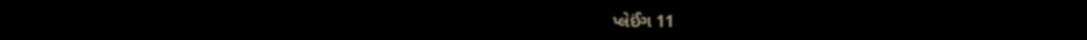પ્લેઈંગ 11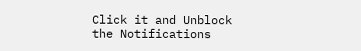Click it and Unblock the Notifications